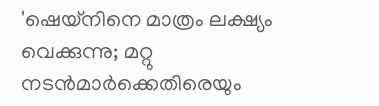'ഷെയ്നിനെ മാത്രം ലക്ഷ്യം വെക്കുന്നു; മറ്റു നടൻമാർക്കെതിരെയും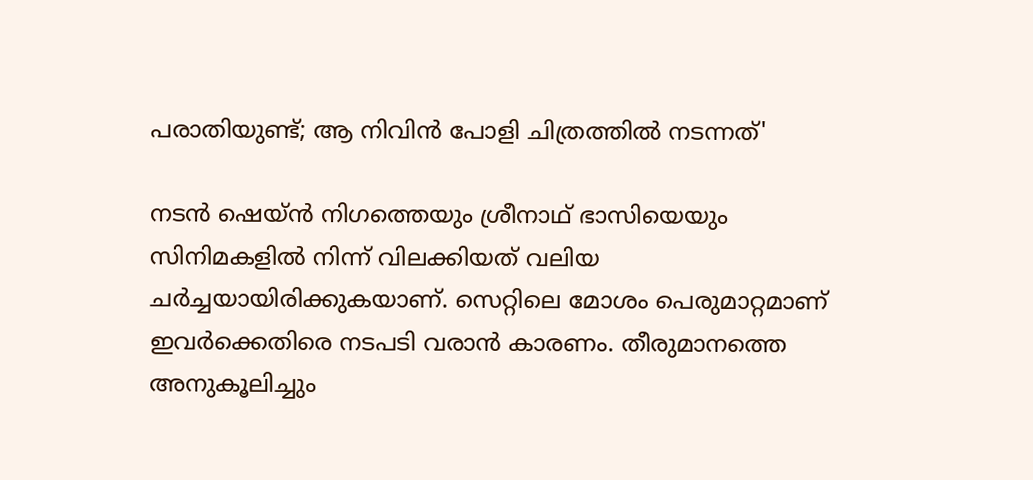പരാതിയുണ്ട്; ആ നിവിൻ പോളി ചിത്രത്തിൽ നടന്നത്'

നടൻ ഷെയ്ൻ നിഗത്തെയും ശ്രീനാഥ് ഭാസിയെയും സിനിമകളിൽ നിന്ന് വിലക്കിയത് വലിയ ചർച്ചയായിരിക്കുകയാണ്. സെറ്റിലെ മോശം പെരുമാറ്റമാണ് ഇവർക്കെതിരെ നടപടി വരാൻ കാരണം. തീരുമാനത്തെ അനുകൂലിച്ചും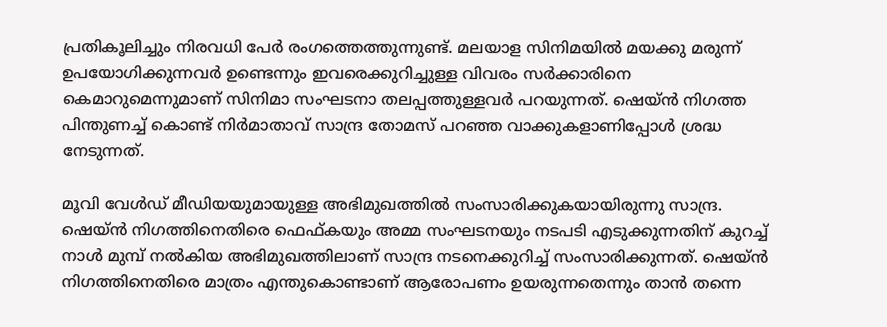പ്രതികൂലിച്ചും നിരവധി പേർ രംഗത്തെത്തുന്നുണ്ട്. മലയാള സിനിമയിൽ മയക്കു മരുന്ന് ഉപയോഗിക്കുന്നവർ ഉണ്ടെന്നും ഇവരെക്കുറിച്ചുള്ള വിവരം സർക്കാരിനെ കെമാറുമെന്നുമാണ് സിനിമാ സംഘടനാ തലപ്പത്തുള്ളവർ പറയുന്നത്. ഷെയ്ൻ നിഗത്ത പിന്തുണച്ച് കൊണ്ട് നിർമാതാവ് സാന്ദ്ര തോമസ് പറഞ്ഞ വാക്കുകളാണിപ്പോൾ ശ്രദ്ധ നേടുന്നത്.

മൂവി വേൾഡ് മീഡിയയുമായുള്ള അഭിമുഖത്തിൽ സംസാരിക്കുകയായിരുന്നു സാന്ദ്ര. ഷെയ്ൻ നിഗത്തിനെതിരെ ഫെഫ്കയും അമ്മ സംഘടനയും നടപടി എടുക്കുന്നതിന് കുറച്ച് നാൾ മുമ്പ് നൽകിയ അഭിമുഖത്തിലാണ് സാന്ദ്ര നടനെക്കുറിച്ച് സംസാരിക്കുന്നത്. ഷെയ്ൻ നിഗത്തിനെതിരെ മാത്രം എന്തുകൊണ്ടാണ് ആരോപണം ഉയരുന്നതെന്നും താൻ തന്നെ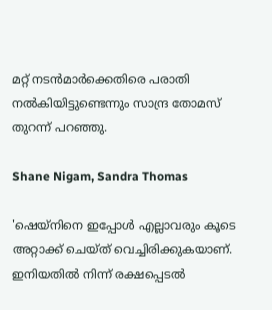മറ്റ് നടൻമാർക്കെതിരെ പരാതി നൽകിയിട്ടുണ്ടെന്നും സാന്ദ്ര തോമസ് തുറന്ന് പറഞ്ഞു.

Shane Nigam, Sandra Thomas

'ഷെയ്നിനെ ഇപ്പോൾ എല്ലാവരും കൂടെ അറ്റാക്ക് ചെയ്ത് വെച്ചിരിക്കുകയാണ്. ഇനിയതിൽ നിന്ന് രക്ഷപ്പെടൽ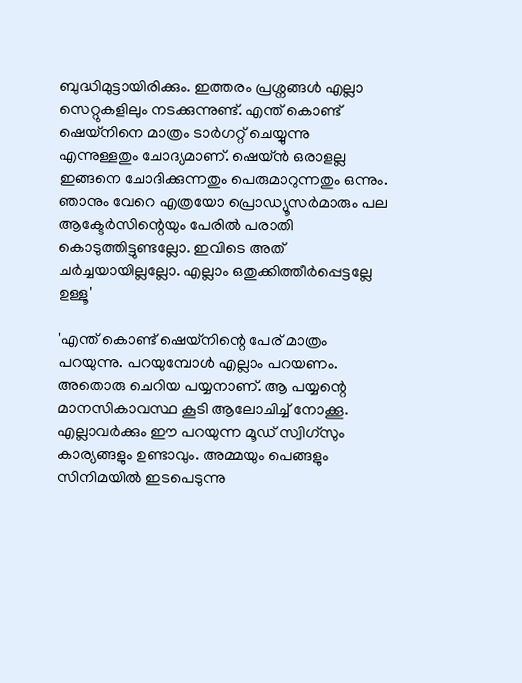ബുദ്ധിമുട്ടായിരിക്കും. ഇത്തരം പ്രശ്നങ്ങൾ എല്ലാ സെറ്റുകളിലും നടക്കുന്നുണ്ട്. എന്ത് കൊണ്ട് ഷെയ്നിനെ മാത്രം ടാർഗറ്റ് ചെയ്യുന്നു എന്നുള്ളതും ചോദ്യമാണ്. ഷെയ്ൻ ഒരാളല്ല ഇങ്ങനെ ചോദിക്കുന്നതും പെരുമാറുന്നതും ഒന്നും. ഞാനും വേറെ എത്രയോ പ്രൊഡ്യൂസർമാരും പല ആക്ടേർസിന്റെയും പേരിൽ പരാതി കൊടുത്തിട്ടുണ്ടല്ലോ. ഇവിടെ അത് ചർച്ചയായില്ലല്ലോ. എല്ലാം ഒതുക്കിത്തീർപ്പെട്ടല്ലേ ഉള്ളൂ'

'എന്ത് കൊണ്ട് ഷെയ്നിന്റെ പേര് മാത്രം പറയുന്നു. പറയുമ്പോൾ എല്ലാം പറയണം. അതൊരു ചെറിയ പയ്യനാണ്. ആ പയ്യന്റെ മാനസികാവസ്ഥ കൂടി ആലോചിച്ച് നോക്കൂ. എല്ലാവർക്കും ഈ പറയുന്ന മൂഡ് സ്വിഗ്സും കാര്യങ്ങളും ഉണ്ടാവും. അമ്മയും പെങ്ങളും സിനിമയിൽ ഇടപെടുന്നു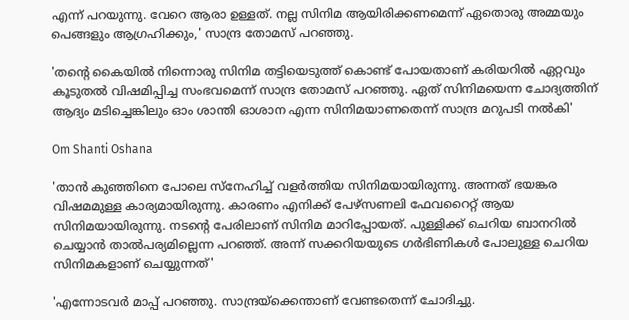എന്ന് പറയുന്നു. വേറെ ആരാ ഉള്ളത്. നല്ല സിനിമ ആയിരിക്കണമെന്ന് ഏതൊരു അമ്മയും പെങ്ങളും ആഗ്രഹിക്കും,' സാന്ദ്ര തോമസ് പറഞ്ഞു.

'തന്റെ കൈയിൽ നിന്നൊരു സിനിമ തട്ടിയെടുത്ത് കൊണ്ട് പോയതാണ് കരിയറിൽ ഏറ്റവും കൂടുതൽ വിഷമിപ്പിച്ച സംഭവമെന്ന് സാന്ദ്ര തോമസ് പറഞ്ഞു. ഏത് സിനിമയെന്ന ചോദ്യത്തിന് ആദ്യം മടിച്ചെങ്കിലും ഓം ശാന്തി ഓശാന എന്ന സിനിമയാണതെന്ന് സാന്ദ്ര മറുപടി നൽകി'

Om Shanti Oshana

'താൻ കുഞ്ഞിനെ പോലെ സ്നേഹിച്ച് വളർത്തിയ സിനിമയായിരുന്നു. അന്നത് ഭയങ്കര വിഷമമുള്ള കാര്യമായിരുന്നു. കാരണം എനിക്ക് പേഴ്സണലി ഫേവറൈറ്റ് ആയ സിനിമയായിരുന്നു. നടന്റെ പേരിലാണ് സിനിമ മാറിപ്പോയത്. പുള്ളിക്ക് ചെറിയ ബാനറിൽ ചെയ്യാൻ താൽപര്യമില്ലെന്ന പറഞ്ഞ്. അന്ന് സക്കറിയയുടെ ഗർഭിണികൾ പോലുള്ള ചെറിയ സിനിമകളാണ് ചെയ്യുന്നത്'

'എന്നോടവർ മാപ്പ് പറഞ്ഞു. സാന്ദ്രയ്ക്കെന്താണ് വേണ്ടതെന്ന് ചോദിച്ചു.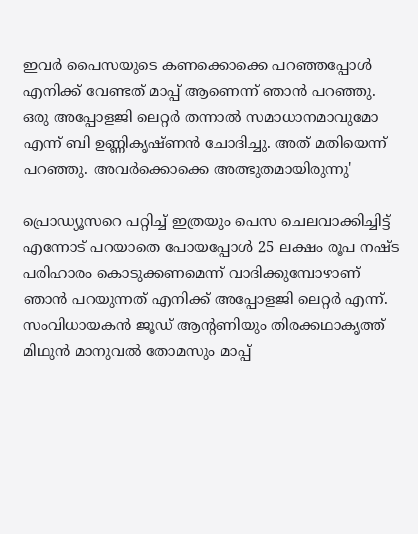ഇവർ പൈസയുടെ കണക്കൊക്കെ പറഞ്ഞപ്പോൾ എനിക്ക് വേണ്ടത് മാപ്പ് ആണെന്ന് ഞാൻ പറഞ്ഞു. ഒരു അപ്പോളജി ലെറ്റർ തന്നാൽ സമാധാനമാവുമോ എന്ന് ബി ഉണ്ണികൃഷ്ണൻ ചോദിച്ചു. അത് മതിയെന്ന് പറഞ്ഞു. അവർക്കൊക്കെ അത്ഭുതമായിരുന്നു'

പ്രൊഡ്യൂസറെ പറ്റിച്ച് ഇത്രയും പെസ ചെലവാക്കിച്ചിട്ട് എന്നോട് പറയാതെ പോയപ്പോൾ 25 ലക്ഷം രൂപ നഷ്ട പരിഹാരം കൊടുക്കണമെന്ന് വാദിക്കുമ്പോഴാണ് ഞാൻ പറയുന്നത് എനിക്ക് അപ്പോളജി ലെറ്റർ എന്ന്. സംവിധായകൻ ജൂഡ് ആന്റണിയും തിരക്കഥാകൃത്ത് മിഥുൻ മാനുവൽ തോമസും മാപ്പ്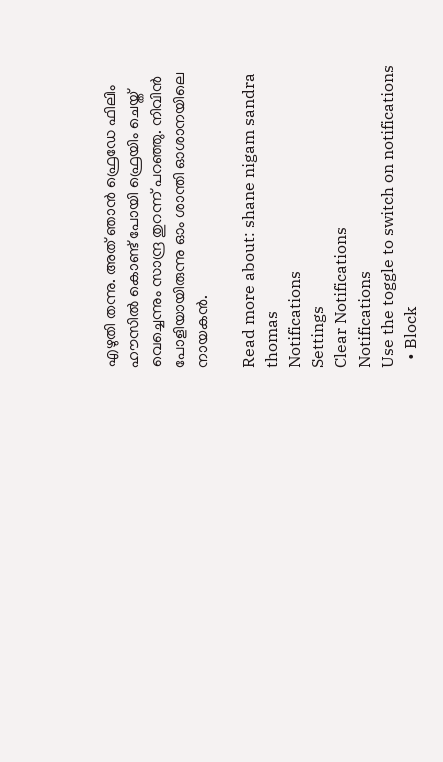എഴുതി തന്നു. അത് ഞാൻ ഫ്രെഡേ ഫിലിം ഹൗസിൽ കൊണ്ട് പോയി ഫ്രെയിം ചെയ്ത് വെച്ചെന്നും സാന്ദ്ര തുറന്ന് പറഞ്ഞു. നിവിൻ പോളിയായിരുന്നു ഓം ശാന്തി ഓശാനയിലെ നായകൻ.

Read more about: shane nigam sandra thomas
Notifications
Settings
Clear Notifications
Notifications
Use the toggle to switch on notifications
  • Block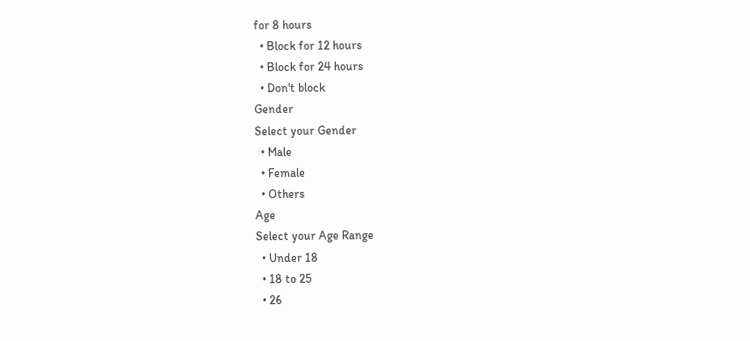for 8 hours
  • Block for 12 hours
  • Block for 24 hours
  • Don't block
Gender
Select your Gender
  • Male
  • Female
  • Others
Age
Select your Age Range
  • Under 18
  • 18 to 25
  • 26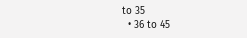to 35
  • 36 to 45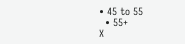• 45 to 55
  • 55+
X